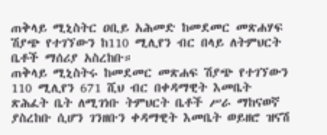ጠቅላይ ሚኒስትር ዐቢይ አሕመድ ከመደመር መጽሐሃፍ ሽያጭ የተገኘውን ከ110 ሚሊየን ብር በላይ ለትምህርት ቤቶች ማሰሪያ አስረከቡ።
ጠቅላይ ሚኒስትሩ ከመደመር መጽሐፍ ሽያጭ የተገኘውን 110 ሚሊየን 671 ሺህ ብር በቀዳማዊት እመቤት ጽሕፈት ቤት ለሚገነቡ ትምህርት ቤቶች ሥራ ማከናወኛ ያስረከቡ ሲሆን ገንዘቡን ቀዳማዊት እመቤት ወይዘሮ ዝናሽ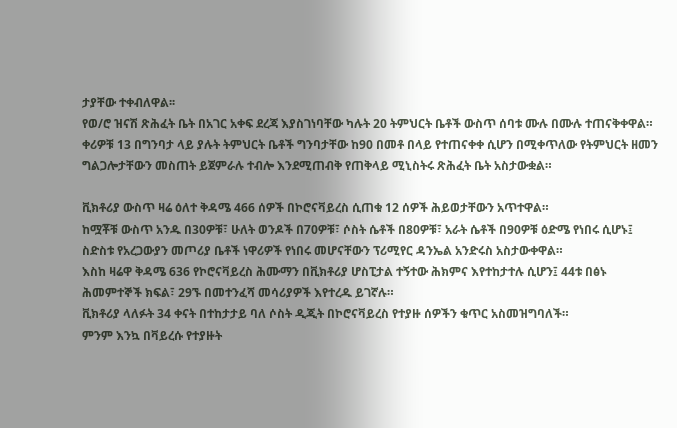ታያቸው ተቀብለዋል፡፡
የወ/ሮ ዝናሽ ጽሕፈት ቤት በአገር አቀፍ ደረጃ እያስገነባቸው ካሉት 20 ትምህርት ቤቶች ውስጥ ሰባቱ ሙሉ በሙሉ ተጠናቅቀዋል።
ቀሪዎቹ 13 በግንባታ ላይ ያሉት ትምህርት ቤቶች ግንባታቸው ከ90 በመቶ በላይ የተጠናቀቀ ሲሆን በሚቀጥለው የትምህርት ዘመን ግልጋሎታቸውን መስጠት ይጀምራሉ ተብሎ እንደሚጠብቅ የጠቅላይ ሚኒስትሩ ጽሕፈት ቤት አስታውቋል።

ቪክቶሪያ ውስጥ ዛሬ ዕለተ ቅዳሜ 466 ሰዎች በኮሮናቫይረስ ሲጠቁ 12 ሰዎች ሕይወታቸውን አጥተዋል።
ከሟቾቹ ውስጥ አንዱ በ30ዎቹ፣ ሁለት ወንዶች በ70ዎቹ፣ ሶስት ሴቶች በ80ዎቹ፣ አራት ሴቶች በ90ዎቹ ዕድሜ የነበሩ ሲሆኑ፤ ስድስቱ የአረጋውያን መጦሪያ ቤቶች ነዋሪዎች የነበሩ መሆናቸውን ፕሪሚየር ዳንኤል አንድሩስ አስታውቀዋል።
እስከ ዛሬዋ ቅዳሜ 636 የኮሮናቫይረስ ሕሙማን በቪክቶሪያ ሆስፒታል ተኝተው ሕክምና እየተከታተሉ ሲሆን፤ 44ቱ በፅኑ ሕመምተኞች ክፍል፣ 29ኙ በመተንፈሻ መሳሪያዎች እየተረዱ ይገኛሉ።
ቪክቶሪያ ላለፉት 34 ቀናት በተከታታይ ባለ ሶስት ዲጂት በኮሮናቫይረስ የተያዙ ሰዎችን ቁጥር አስመዝግባለች።
ምንም እንኳ በቫይረሱ የተያዙት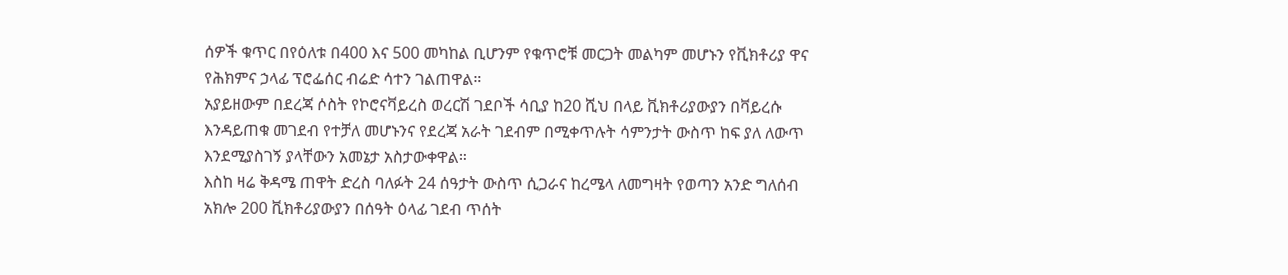ሰዎች ቁጥር በየዕለቱ በ400 እና 500 መካከል ቢሆንም የቁጥሮቹ መርጋት መልካም መሆኑን የቪክቶሪያ ዋና የሕክምና ኃላፊ ፕሮፌሰር ብሬድ ሳተን ገልጠዋል።
አያይዘውም በደረጃ ሶስት የኮሮናቫይረስ ወረርሽ ገደቦች ሳቢያ ከ20 ሺህ በላይ ቪክቶሪያውያን በቫይረሱ እንዳይጠቁ መገደብ የተቻለ መሆኑንና የደረጃ አራት ገደብም በሚቀጥሉት ሳምንታት ውስጥ ከፍ ያለ ለውጥ እንደሚያስገኝ ያላቸውን አመኔታ አስታውቀዋል።
እስከ ዛሬ ቅዳሜ ጠዋት ድረስ ባለፉት 24 ሰዓታት ውስጥ ሲጋራና ከረሜላ ለመግዛት የወጣን አንድ ግለሰብ አክሎ 200 ቪክቶሪያውያን በሰዓት ዕላፊ ገደብ ጥሰት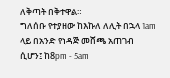ለቅጣት በቅተዋል።
ግለሰቡ የተያዘው ከእኩለ ለሊት በኋላ 1am ላይ በአንድ የነዳጅ መሸጫ አጠገብ ሲሆን፤ ከ8pm - 5am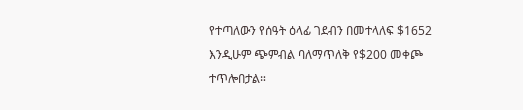የተጣለውን የሰዓት ዕላፊ ገደብን በመተላለፍ $1652 እንዲሁም ጭምብል ባለማጥለቅ የ$200 መቀጮ ተጥሎበታል።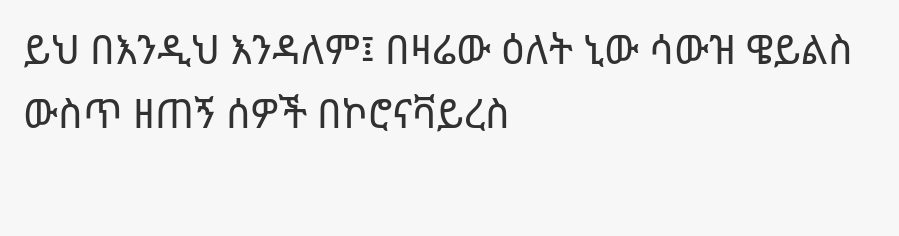ይህ በእንዲህ እንዳለም፤ በዛሬው ዕለት ኒው ሳውዝ ዌይልስ ውስጥ ዘጠኝ ሰዎች በኮሮናቫይረስ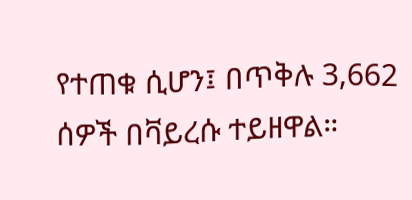የተጠቁ ሲሆን፤ በጥቅሉ 3,662 ሰዎች በቫይረሱ ተይዘዋል።